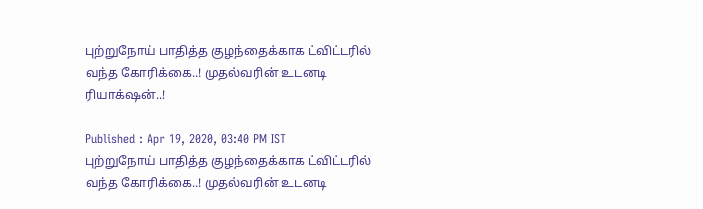புற்றுநோய் பாதித்த குழந்தைக்காக ட்விட்டரில் வந்த கோரிக்கை..! முதல்வரின் உடனடி ரியாக்‌ஷன்..!

Published : Apr 19, 2020, 03:40 PM IST
புற்றுநோய் பாதித்த குழந்தைக்காக ட்விட்டரில் வந்த கோரிக்கை..! முதல்வரின் உடனடி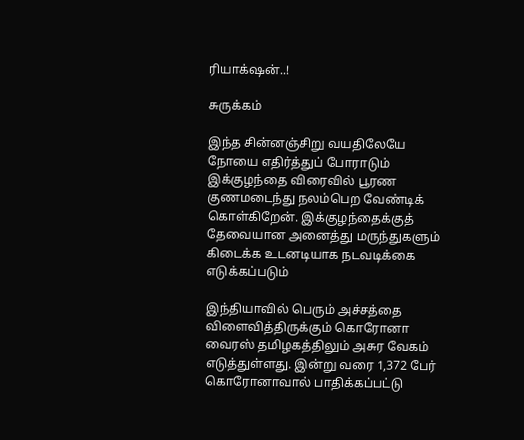ரியாக்‌ஷன்..!

சுருக்கம்

இந்த சின்னஞ்சிறு வயதிலேயே நோயை எதிர்த்துப் போராடும் இக்குழந்தை விரைவில் பூரண குணமடைந்து நலம்பெற வேண்டிக் கொள்கிறேன். இக்குழந்தைக்குத் தேவையான அனைத்து மருந்துகளும் கிடைக்க உடனடியாக நடவடிக்கை எடுக்கப்படும்

இந்தியாவில் பெரும் அச்சத்தை விளைவித்திருக்கும் கொரோனா வைரஸ் தமிழகத்திலும் அசுர வேகம் எடுத்துள்ளது. இன்று வரை 1,372 பேர் கொரோனாவால் பாதிக்கப்பட்டு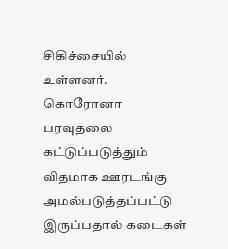சிகிச்சையில் உள்ளனர். கொரோனா பரவுதலை கட்டுப்படுத்தும் விதமாக ஊரடங்கு அமல்படுத்தப்பட்டு இருப்பதால் கடைகள்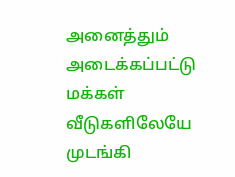அனைத்தும் அடைக்கப்பட்டு மக்கள் வீடுகளிலேயே முடங்கி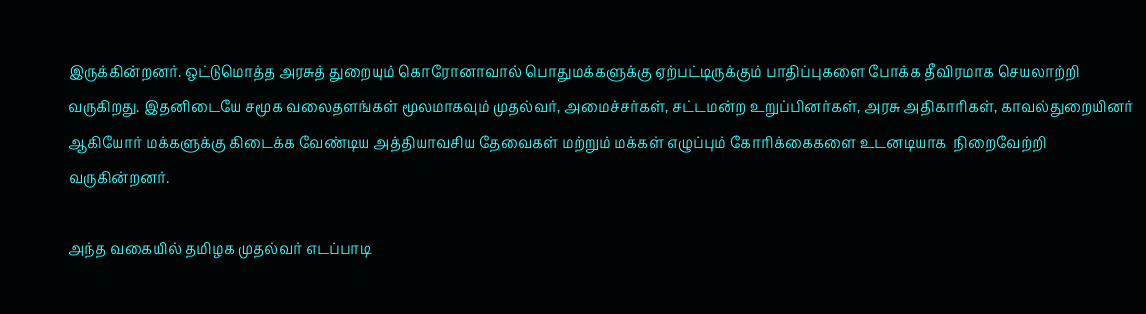இருக்கின்றனர். ஒட்டுமொத்த அரசுத் துறையும் கொரோனாவால் பொதுமக்களுக்கு ஏற்பட்டிருக்கும் பாதிப்புகளை போக்க தீவிரமாக செயலாற்றி வருகிறது. இதனிடையே சமூக வலைதளங்கள் மூலமாகவும் முதல்வர், அமைச்சர்கள், சட்டமன்ற உறுப்பினர்கள், அரசு அதிகாரிகள், காவல்துறையினர் ஆகியோர் மக்களுக்கு கிடைக்க வேண்டிய அத்தியாவசிய தேவைகள் மற்றும் மக்கள் எழுப்பும் கோரிக்கைகளை உடனடியாக  நிறைவேற்றி வருகின்றனர்.

அந்த வகையில் தமிழக முதல்வர் எடப்பாடி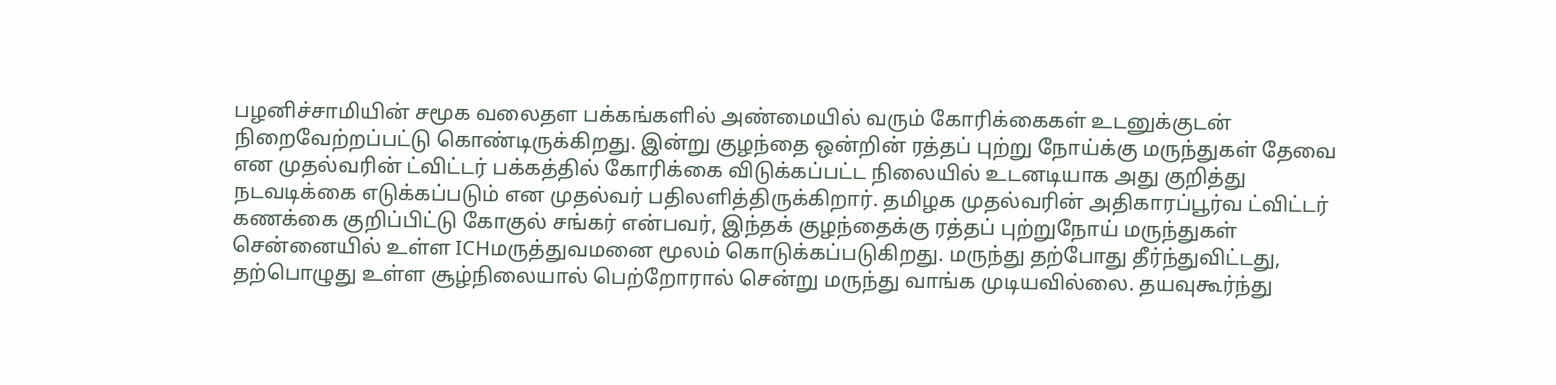பழனிச்சாமியின் சமூக வலைதள பக்கங்களில் அண்மையில் வரும் கோரிக்கைகள் உடனுக்குடன் நிறைவேற்றப்பட்டு கொண்டிருக்கிறது. இன்று குழந்தை ஒன்றின் ரத்தப் புற்று நோய்க்கு மருந்துகள் தேவை என முதல்வரின் ட்விட்டர் பக்கத்தில் கோரிக்கை விடுக்கப்பட்ட நிலையில் உடனடியாக அது குறித்து நடவடிக்கை எடுக்கப்படும் என முதல்வர் பதிலளித்திருக்கிறார். தமிழக முதல்வரின் அதிகாரப்பூர்வ ட்விட்டர் கணக்கை குறிப்பிட்டு கோகுல் சங்கர் என்பவர், இந்தக் குழந்தைக்கு ரத்தப் புற்றுநோய் மருந்துகள் சென்னையில் உள்ள ICHமருத்துவமனை மூலம் கொடுக்கப்படுகிறது. மருந்து தற்போது தீர்ந்துவிட்டது, தற்பொழுது உள்ள சூழ்நிலையால் பெற்றோரால் சென்று மருந்து வாங்க முடியவில்லை. தயவுகூர்ந்து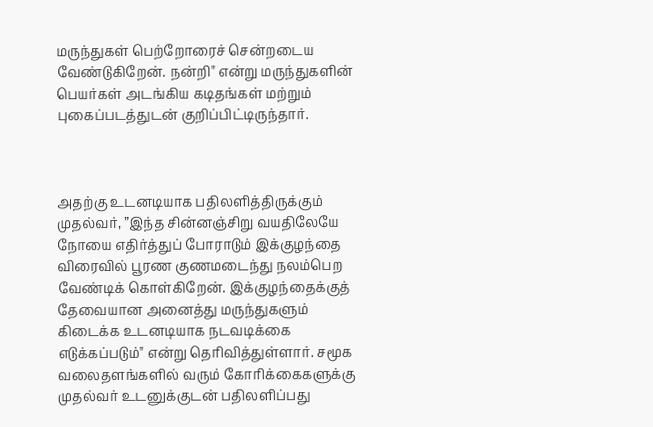மருந்துகள் பெற்றோரைச் சென்றடைய வேண்டுகிறேன். நன்றி" என்று மருந்துகளின் பெயர்கள் அடங்கிய கடிதங்கள் மற்றும் புகைப்படத்துடன் குறிப்பிட்டிருந்தார்.



அதற்கு உடனடியாக பதிலளித்திருக்கும் முதல்வர், ”இந்த சின்னஞ்சிறு வயதிலேயே நோயை எதிர்த்துப் போராடும் இக்குழந்தை விரைவில் பூரண குணமடைந்து நலம்பெற வேண்டிக் கொள்கிறேன். இக்குழந்தைக்குத் தேவையான அனைத்து மருந்துகளும் கிடைக்க உடனடியாக நடவடிக்கை எடுக்கப்படும்" என்று தெரிவித்துள்ளார். சமூக வலைதளங்களில் வரும் கோரிக்கைகளுக்கு முதல்வர் உடனுக்குடன் பதிலளிப்பது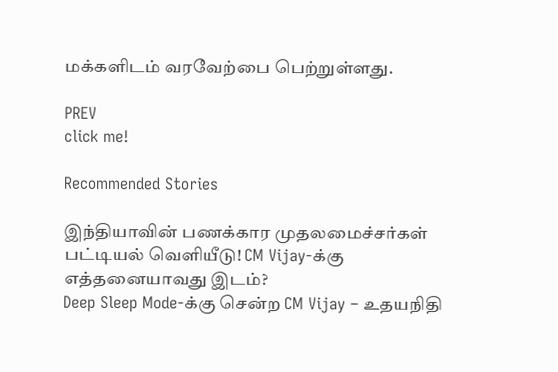மக்களிடம் வரவேற்பை பெற்றுள்ளது.

PREV
click me!

Recommended Stories

இந்தியாவின் பணக்கார முதலமைச்சர்கள் பட்டியல் வெளியீடு! CM Vijay-க்கு எத்தனையாவது இடம்?
Deep Sleep Mode-க்கு சென்ற CM Vijay – உதயநிதி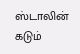ஸ்டாலின் கடும்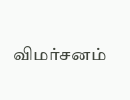விமர்சனம்